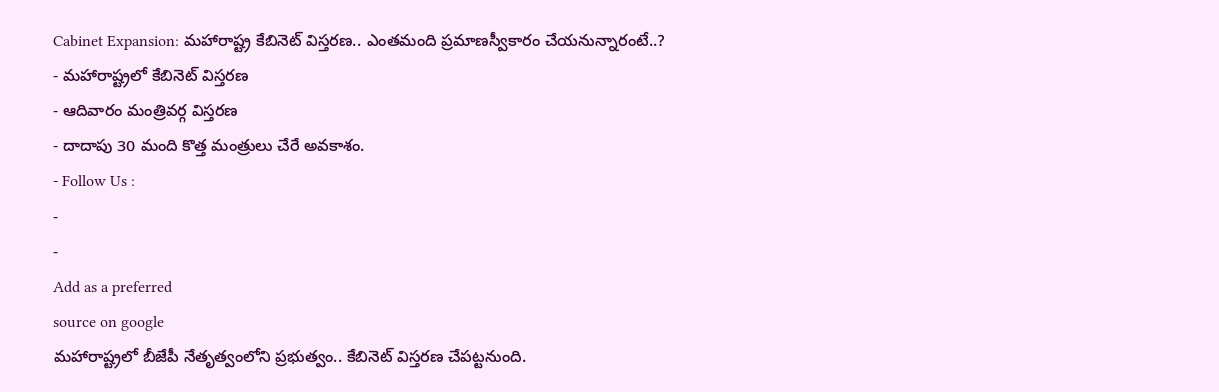Cabinet Expansion: మహారాష్ట్ర కేబినెట్ విస్తరణ.. ఎంతమంది ప్రమాణస్వీకారం చేయనున్నారంటే..?
- మహారాష్ట్రలో కేబినెట్ విస్తరణ
- ఆదివారం మంత్రివర్గ విస్తరణ
- దాదాపు 30 మంది కొత్త మంత్రులు చేరే అవకాశం.
- Follow Us :
-
-
Add as a preferred
source on google
మహారాష్ట్రలో బీజేపీ నేతృత్వంలోని ప్రభుత్వం.. కేబినెట్ విస్తరణ చేపట్టనుంది.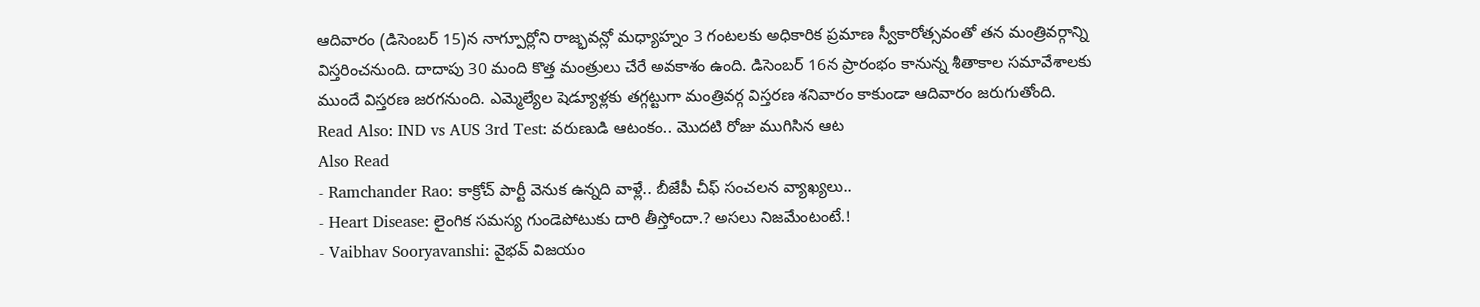ఆదివారం (డిసెంబర్ 15)న నాగ్పూర్లోని రాజ్భవన్లో మధ్యాహ్నం 3 గంటలకు అధికారిక ప్రమాణ స్వీకారోత్సవంతో తన మంత్రివర్గాన్ని విస్తరించనుంది. దాదాపు 30 మంది కొత్త మంత్రులు చేరే అవకాశం ఉంది. డిసెంబర్ 16న ప్రారంభం కానున్న శీతాకాల సమావేశాలకు ముందే విస్తరణ జరగనుంది. ఎమ్మెల్యేల షెడ్యూళ్లకు తగ్గట్టుగా మంత్రివర్గ విస్తరణ శనివారం కాకుండా ఆదివారం జరుగుతోంది.
Read Also: IND vs AUS 3rd Test: వరుణుడి ఆటంకం.. మొదటి రోజు ముగిసిన ఆట
Also Read
- Ramchander Rao: కాక్రోచ్ పార్టీ వెనుక ఉన్నది వాళ్లే.. బీజేపీ చీఫ్ సంచలన వ్యాఖ్యలు..
- Heart Disease: లైంగిక సమస్య గుండెపోటుకు దారి తీస్తోందా.? అసలు నిజమేంటంటే.!
- Vaibhav Sooryavanshi: వైభవ్ విజయం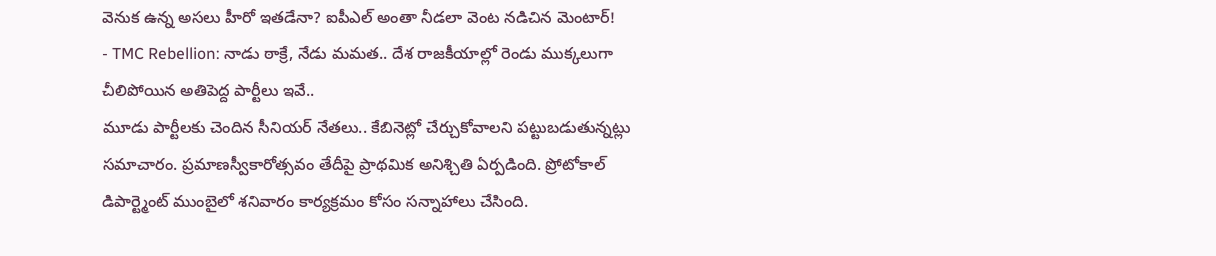వెనుక ఉన్న అసలు హీరో ఇతడేనా? ఐపీఎల్ అంతా నీడలా వెంట నడిచిన మెంటార్!
- TMC Rebellion: నాడు ఠాక్రే, నేడు మమత.. దేశ రాజకీయాల్లో రెండు ముక్కలుగా చీలిపోయిన అతిపెద్ద పార్టీలు ఇవే..
మూడు పార్టీలకు చెందిన సీనియర్ నేతలు.. కేబినెట్లో చేర్చుకోవాలని పట్టుబడుతున్నట్లు సమాచారం. ప్రమాణస్వీకారోత్సవం తేదీపై ప్రాథమిక అనిశ్చితి ఏర్పడింది. ప్రోటోకాల్ డిపార్ట్మెంట్ ముంబైలో శనివారం కార్యక్రమం కోసం సన్నాహాలు చేసింది.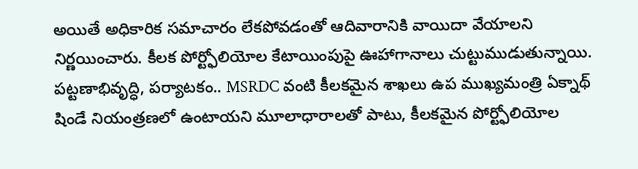అయితే అధికారిక సమాచారం లేకపోవడంతో ఆదివారానికి వాయిదా వేయాలని నిర్ణయించారు. కీలక పోర్ట్ఫోలియోల కేటాయింపుపై ఊహాగానాలు చుట్టుముడుతున్నాయి. పట్టణాభివృద్ధి, పర్యాటకం.. MSRDC వంటి కీలకమైన శాఖలు ఉప ముఖ్యమంత్రి ఏక్నాథ్ షిండే నియంత్రణలో ఉంటాయని మూలాధారాలతో పాటు, కీలకమైన పోర్ట్ఫోలియోల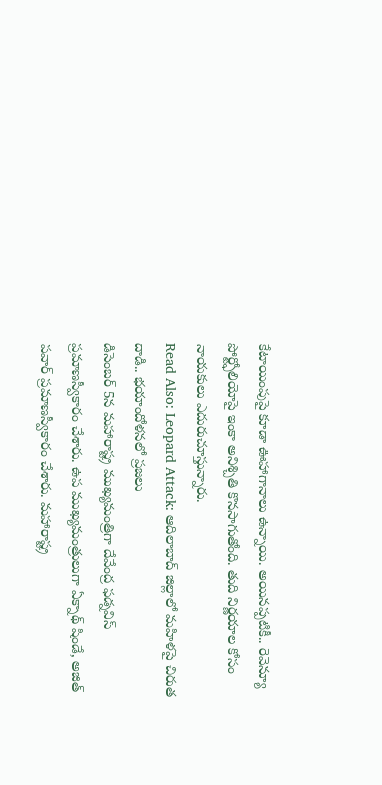కేటాయింపుపై కూడా ఊహాగానాలు ఉన్నాయి. అయినప్పటికీ.. రెవెన్యూ పోర్ట్ఫోలియోపై ఇంకా అనిశ్చితి కొనసాగుతోంది. తుది నిర్ణయాల కోసం నాయకులు ఎదురుచూస్తున్నారు.
Read Also: Leopard Attack: ఆదిలాబాద్ జిల్లాలో మహిళపై చిరుత దాడి.. భయాందోళనలో ప్రజలు
డిసెంబర్ 5న మహారాష్ట్ర ముఖ్యమంత్రిగా దేవేంద్ర ఫడ్నవిస్ ప్రమాణస్వీకారం చేశారు. ఉప ముఖ్యమంత్రులుగా ఏక్నాథ్ షిండే, అజిత్ పవార్ ప్రమాణస్వీకారం చేశారు. మహారాష్ట్ర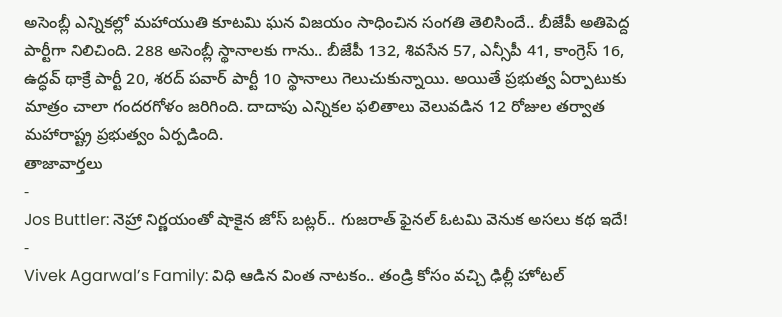అసెంబ్లీ ఎన్నికల్లో మహాయుతి కూటమి ఘన విజయం సాధించిన సంగతి తెలిసిందే.. బీజేపీ అతిపెద్ద పార్టీగా నిలిచింది. 288 అసెంబ్లీ స్థానాలకు గాను.. బీజేపీ 132, శివసేన 57, ఎన్సీపీ 41, కాంగ్రెస్ 16, ఉద్ధవ్ థాక్రే పార్టీ 20, శరద్ పవార్ పార్టీ 10 స్థానాలు గెలుచుకున్నాయి. అయితే ప్రభుత్వ ఏర్పాటుకు మాత్రం చాలా గందరగోళం జరిగింది. దాదాపు ఎన్నికల ఫలితాలు వెలువడిన 12 రోజుల తర్వాత మహారాష్ట్ర ప్రభుత్వం ఏర్పడింది.
తాజావార్తలు
-
Jos Buttler: నెహ్రా నిర్ణయంతో షాకైన జోస్ బట్లర్.. గుజరాత్ ఫైనల్ ఓటమి వెనుక అసలు కథ ఇదే!
-
Vivek Agarwal’s Family: విధి ఆడిన వింత నాటకం.. తండ్రి కోసం వచ్చి ఢిల్లీ హోటల్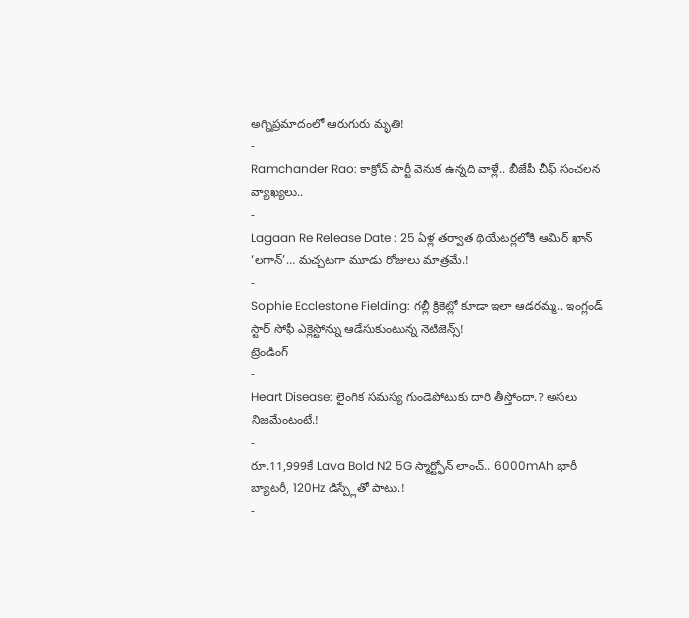అగ్నిప్రమాదంలో ఆరుగురు మృతి!
-
Ramchander Rao: కాక్రోచ్ పార్టీ వెనుక ఉన్నది వాళ్లే.. బీజేపీ చీఫ్ సంచలన వ్యాఖ్యలు..
-
Lagaan Re Release Date : 25 ఏళ్ల తర్వాత థియేటర్లలోకి ఆమిర్ ఖాన్ ‘లగాన్’… మచ్చటగా మూడు రోజులు మాత్రమే.!
-
Sophie Ecclestone Fielding: గల్లీ క్రికెట్లో కూడా ఇలా ఆడరమ్మ.. ఇంగ్లండ్ స్టార్ సోఫీ ఎక్లెస్టోన్ను ఆడేసుకుంటున్న నెటిజెన్స్!
ట్రెండింగ్
-
Heart Disease: లైంగిక సమస్య గుండెపోటుకు దారి తీస్తోందా.? అసలు నిజమేంటంటే.!
-
రూ.11,999కే Lava Bold N2 5G స్మార్ట్ఫోన్ లాంచ్.. 6000mAh భారీ బ్యాటరీ, 120Hz డిస్ప్లేతో పాటు.!
-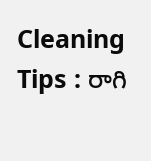Cleaning Tips : రాగి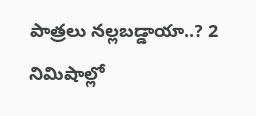పాత్రలు నల్లబడ్డాయా..? 2 నిమిషాల్లో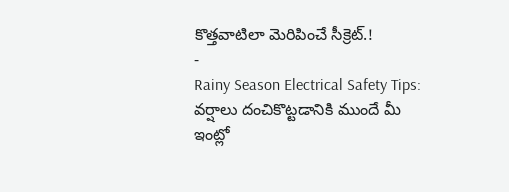కొత్తవాటిలా మెరిపించే సీక్రెట్.!
-
Rainy Season Electrical Safety Tips: వర్షాలు దంచికొట్టడానికి ముందే మీ ఇంట్లో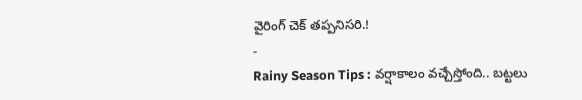వైరింగ్ చెక్ తప్పనిసరి.!
-
Rainy Season Tips : వర్షాకాలం వచ్చేస్తోంది.. బట్టలు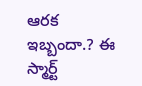ఆరక ఇబ్బందా.? ఈ స్మార్ట్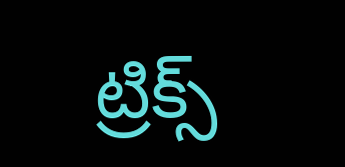ట్రిక్స్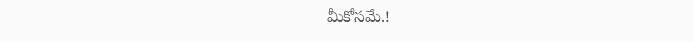మీకోసమే.!